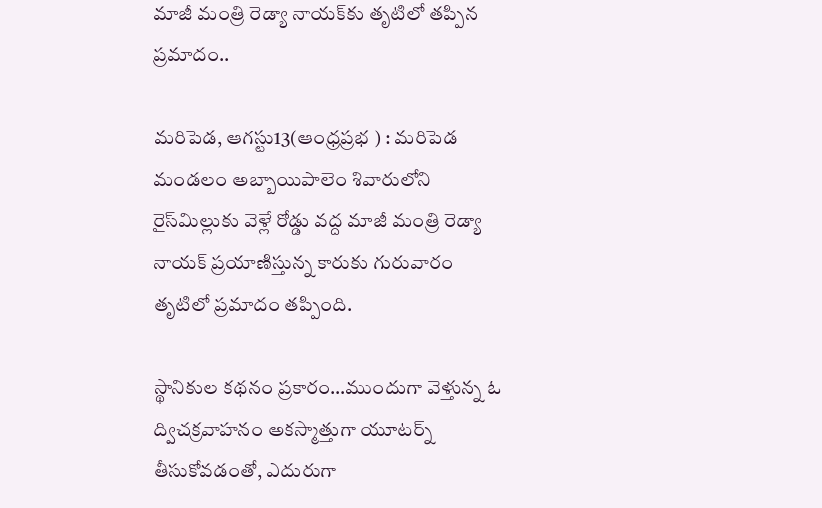మాజీ మంత్రి రెడ్యా నాయక్‌కు తృటిలో తప్పిన ప్రమాదం..

మరిపెడ, ఆగస్టు13(ఆంధ్రప్రభ ) : మరిపెడ మండలం అబ్బాయిపాలెం శివారులోని రైస్‌మిల్లుకు వెళ్లే రోడ్డు వద్ద మాజీ మంత్రి రెడ్యా నాయక్‌ ప్రయాణిస్తున్న కారుకు గురువారం తృటిలో ప్రమాదం తప్పింది.

స్థానికుల కథనం ప్రకారం…ముందుగా వెళ్తున్న ఓ ద్విచక్రవాహనం అకస్మాత్తుగా యూటర్న్‌ తీసుకోవడంతో, ఎదురుగా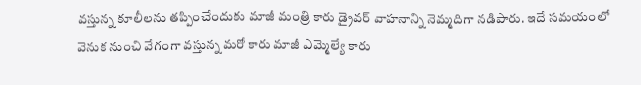వస్తున్న కూలీలను తప్పించేందుకు మాజీ మంత్రి కారు డ్రైవర్‌ వాహనాన్ని నెమ్మదిగా నడిపారు. ఇదే సమయంలో వెనుక నుంచి వేగంగా వస్తున్న మరో కారు మాజీ ఎమ్మెల్యే కారు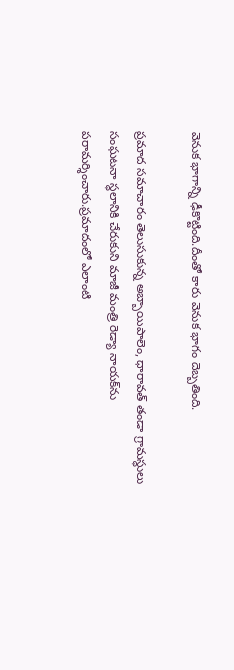వెనుక భాగాన్ని ఢీకొట్టింది.దీంతో కారు వెనుక భాగం దెబ్బతింది.

ప్రమాద సమాచారం తెలుసుకున్న అబ్బాయిపాలెం, ధారావత్‌ తండా గ్రామస్థులు సంఘటనా స్థలానికి చేరుకుని మాజీ మంత్రి రెడ్యా నాయక్‌ను పరామర్శించారు.ప్రమాదంలో ఎలాంటి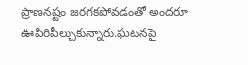ప్రాణనష్టం జరగకపోవడంతో అందరూ ఊపిరిపీల్చుకున్నారు.ఘటనపై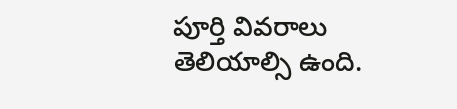పూర్తి వివరాలు తెలియాల్సి ఉంది.